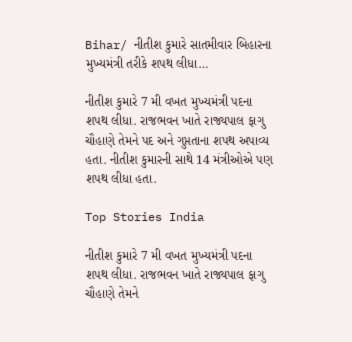Bihar/ નીતીશ કુમારે સાતમીવાર બિહારના મુખ્યમંત્રી તરીકે શપથ લીધા…

નીતીશ કુમારે 7 મી વખત મુખ્યમંત્રી પદના શપથ લીધા. રાજભવન ખાતે રાજ્યપાલ ફાગુ ચૌહાણે તેમને પદ અને ગુપ્તતાના શપથ અપાવ્ય હતા. નીતીશ કુમારની સાથે 14 મંત્રીઓએ પણ શપથ લીધા હતા.

Top Stories India

નીતીશ કુમારે 7 મી વખત મુખ્યમંત્રી પદના શપથ લીધા. રાજભવન ખાતે રાજ્યપાલ ફાગુ ચૌહાણે તેમને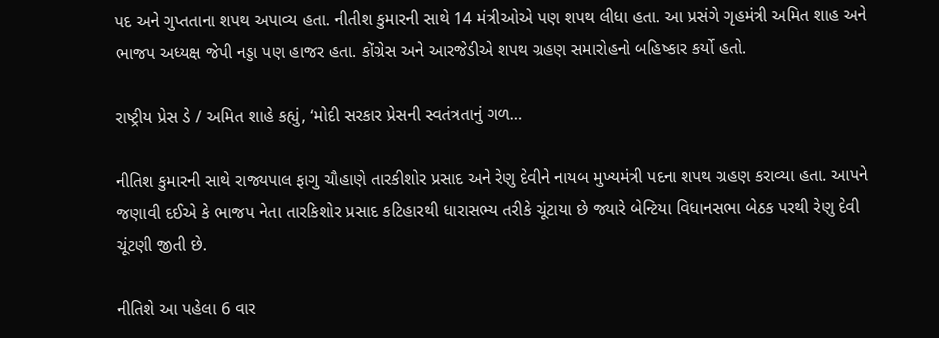પદ અને ગુપ્તતાના શપથ અપાવ્ય હતા. નીતીશ કુમારની સાથે 14 મંત્રીઓએ પણ શપથ લીધા હતા. આ પ્રસંગે ગૃહમંત્રી અમિત શાહ અને ભાજપ અધ્યક્ષ જેપી નડ્ડા પણ હાજર હતા. કોંગ્રેસ અને આરજેડીએ શપથ ગ્રહણ સમારોહનો બહિષ્કાર કર્યો હતો.

રાષ્ટ્રીય પ્રેસ ડે / અમિત શાહે કહ્યું, ‘મોદી સરકાર પ્રેસની સ્વતંત્રતાનું ગળ…

નીતિશ કુમારની સાથે રાજ્યપાલ ફાગુ ચૌહાણે તારકીશોર પ્રસાદ અને રેણુ દેવીને નાયબ મુખ્યમંત્રી પદના શપથ ગ્રહણ કરાવ્યા હતા. આપને જણાવી દઈએ કે ભાજપ નેતા તારકિશોર પ્રસાદ કટિહારથી ધારાસભ્ય તરીકે ચૂંટાયા છે જ્યારે બેન્ટિયા વિધાનસભા બેઠક પરથી રેણુ દેવી ચૂંટણી જીતી છે.

નીતિશે આ પહેલા 6 વાર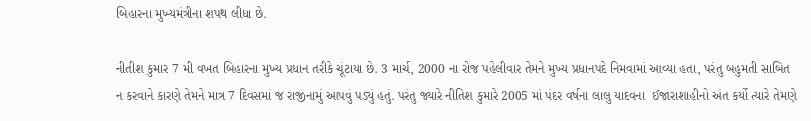બિહારના મુખ્યમંત્રીના શપથ લીધા છે.

નીતીશ કુમાર 7 મી વખત બિહારના મુખ્ય પ્રધાન તરીકે ચૂંટાયા છે. 3 માર્ચ, 2000 ના રોજ પહેલીવાર તેમને મુખ્ય પ્રધાનપદે નિમવામાં આવ્યા હતા, પરંતુ બહુમતી સાબિત ન કરવાને કારણે તેમને માત્ર 7 દિવસમાં જ રાજીનામું આપવું પડ્યું હતું. પરંતુ જ્યારે નીતિશ કુમારે 2005 માં પંદર વર્ષના લાલુ યાદવના  ઈજારાશાહીનો અંત કર્યો ત્યારે તેમણે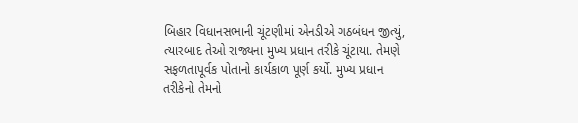બિહાર વિધાનસભાની ચૂંટણીમાં એનડીએ ગઠબંધન જીત્યું, ત્યારબાદ તેઓ રાજ્યના મુખ્ય પ્રધાન તરીકે ચૂંટાયા. તેમણે સફળતાપૂર્વક પોતાનો કાર્યકાળ પૂર્ણ કર્યો. મુખ્ય પ્રધાન તરીકેનો તેમનો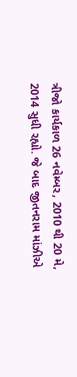ત્રીજો કાર્યકાળ 26 નવેમ્બર, 2010 થી 20 મે, 2014 સુધી રહ્યો. જે બાદ જીતનરામ માંઝીએ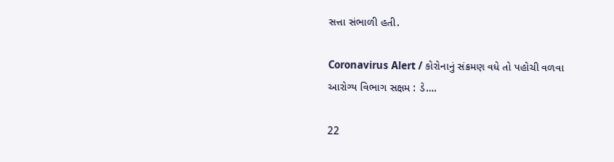સત્તા સંભાળી હતી.

Coronavirus Alert / કોરોનાનું સંક્રમણ વધે તો પહોચી વળવા આરોગ્ય વિભાગ સક્ષમ : ડે….

22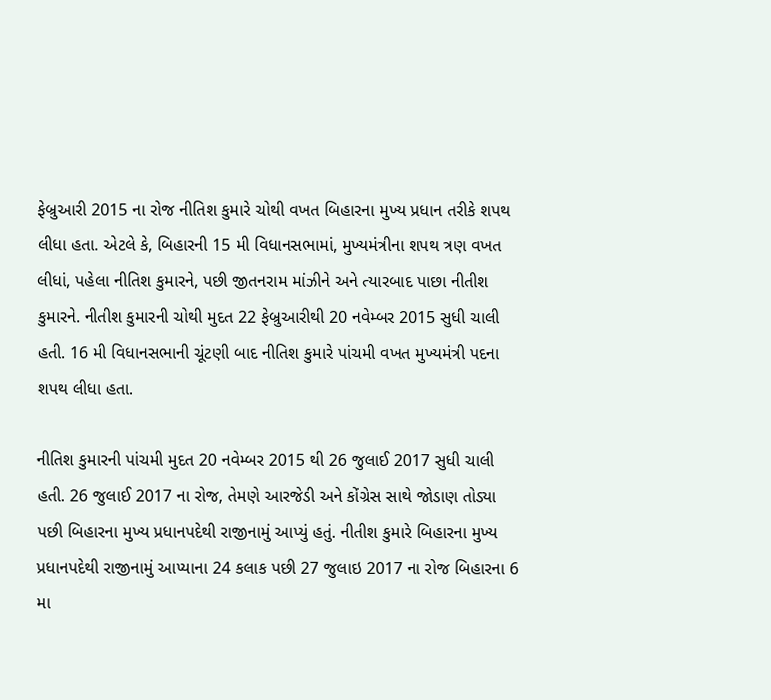ફેબ્રુઆરી 2015 ના રોજ નીતિશ કુમારે ચોથી વખત બિહારના મુખ્ય પ્રધાન તરીકે શપથ લીધા હતા. એટલે કે, બિહારની 15 મી વિધાનસભામાં, મુખ્યમંત્રીના શપથ ત્રણ વખત લીધાં, પહેલા નીતિશ કુમારને, પછી જીતનરામ માંઝીને અને ત્યારબાદ પાછા નીતીશ કુમારને. નીતીશ કુમારની ચોથી મુદત 22 ફેબ્રુઆરીથી 20 નવેમ્બર 2015 સુધી ચાલી હતી. 16 મી વિધાનસભાની ચૂંટણી બાદ નીતિશ કુમારે પાંચમી વખત મુખ્યમંત્રી પદના શપથ લીધા હતા.

નીતિશ કુમારની પાંચમી મુદત 20 નવેમ્બર 2015 થી 26 જુલાઈ 2017 સુધી ચાલી હતી. 26 જુલાઈ 2017 ના રોજ, તેમણે આરજેડી અને કોંગ્રેસ સાથે જોડાણ તોડ્યા પછી બિહારના મુખ્ય પ્રધાનપદેથી રાજીનામું આપ્યું હતું. નીતીશ કુમારે બિહારના મુખ્ય પ્રધાનપદેથી રાજીનામું આપ્યાના 24 કલાક પછી 27 જુલાઇ 2017 ના રોજ બિહારના 6 મા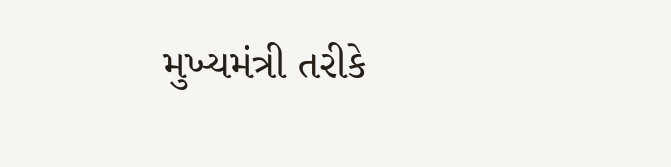મુખ્યમંત્રી તરીકે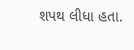શપથ લીધા હતા.